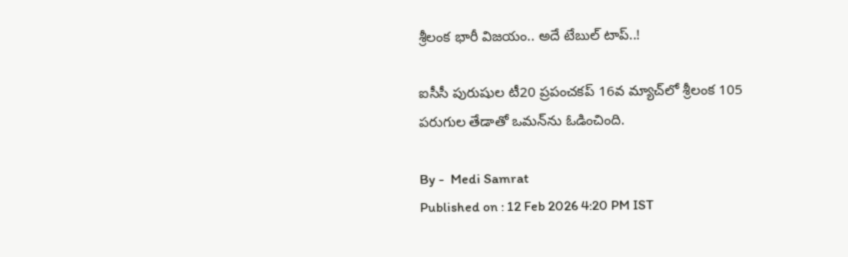శ్రీలంక‌ భారీ విజయం.. అదే టేబుల్ టాప్‌..!

ఐసీసీ పురుషుల టీ20 ప్రపంచకప్‌ 16వ మ్యాచ్‌లో శ్రీలంక 105 పరుగుల తేడాతో ఒమన్‌ను ఓడించింది.

By -  Medi Samrat
Published on : 12 Feb 2026 4:20 PM IST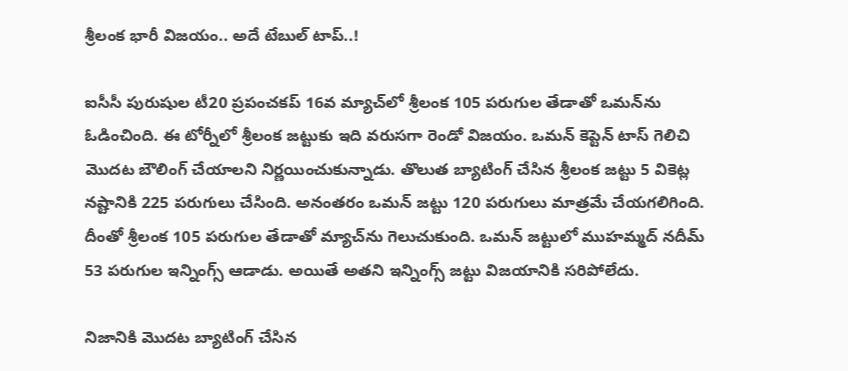శ్రీలంక‌ భారీ విజయం.. అదే టేబుల్ టాప్‌..!

ఐసీసీ పురుషుల టీ20 ప్రపంచకప్‌ 16వ మ్యాచ్‌లో శ్రీలంక 105 పరుగుల తేడాతో ఒమన్‌ను ఓడించింది. ఈ టోర్నీలో శ్రీలంక జట్టుకు ఇది వరుసగా రెండో విజయం. ఒమన్ కెప్టెన్ టాస్ గెలిచి మొదట బౌలింగ్ చేయాలని నిర్ణయించుకున్నాడు. తొలుత బ్యాటింగ్ చేసిన శ్రీలంక జట్టు 5 వికెట్ల నష్టానికి 225 పరుగులు చేసింది. అనంత‌రం ఒమన్ జట్టు 120 పరుగులు మాత్రమే చేయగలిగింది. దీంతో శ్రీలంక 105 పరుగుల తేడాతో మ్యాచ్‌ను గెలుచుకుంది. ఒమన్ జట్టులో ముహమ్మద్ నదీమ్ 53 పరుగుల ఇన్నింగ్స్ ఆడాడు. అయితే అతని ఇన్నింగ్స్ జట్టు విజయానికి సరిపోలేదు.

నిజానికి మొదట బ్యాటింగ్ చేసిన‌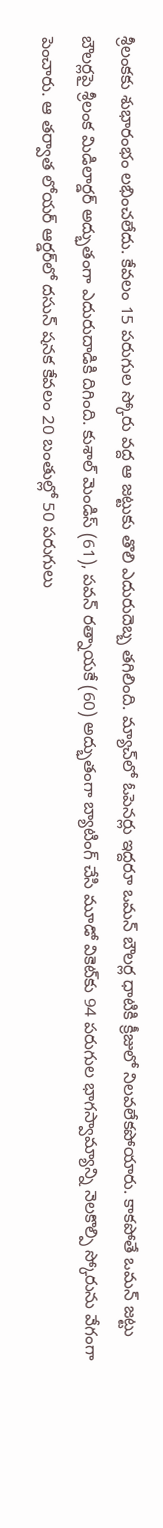శ్రీలంకకు శుభారంభం లభించలేదు. కేవలం 15 పరుగుల స్కోరు వద్ద ఆ జట్టుకు తొలి ఎదురుదెబ్బ తగిలింది. మ్యాచ్‌లో ఓపెనర్లు ఇద్దరూ ఒమన్ బౌలర్ల ధాటికి క్రీజులో నిల‌వ‌లేక‌పోయారు. కాక‌పోతే ఒమన్ జట్టు బౌలర్లపై శ్రీలంక మిడిలార్డర్ అద్భుతంగా ఎదురుదాడికి దిగింది. కుశాల్ మెండిస్ (61), పవన్ రత్నాయకే (60) అద్భుతంగా బ్యాటింగ్ చేసి మూడో వికెట్‌కు 94 పరుగుల భాగస్వామ్యాన్ని నెలకొల్పి స్కోరును వేగంగా పెంచారు. ఆ త‌ర్వాత లోయర్ ఆర్డర్‌లో దసున్ షనక కేవలం 20 బంతుల్లో 50 పరుగులు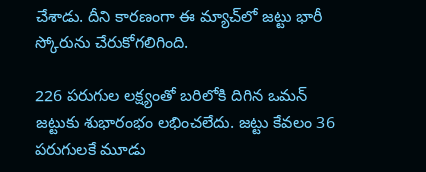చేశాడు. దీని కారణంగా ఈ మ్యాచ్‌లో జట్టు భారీ స్కోరును చేరుకోగలిగింది.

226 పరుగుల లక్ష్యంతో బరిలోకి దిగిన ఒమన్ జట్టుకు శుభారంభం లభించలేదు. జట్టు కేవలం 36 పరుగులకే మూడు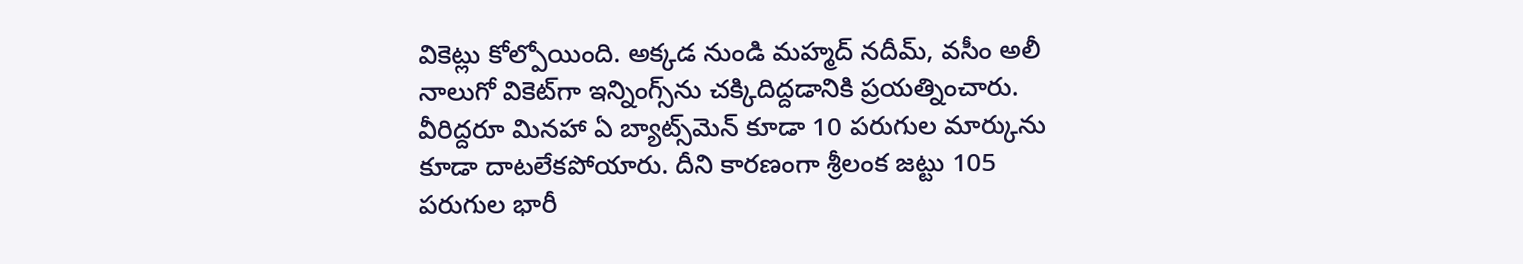వికెట్లు కోల్పోయింది. అక్కడ నుండి మహ్మద్ నదీమ్, వసీం అలీ నాలుగో వికెట్‌గా ఇన్నింగ్స్‌ను చ‌క్కిదిద్ద‌డానికి ప్ర‌య‌త్నించారు. వీరిద్దరూ మినహా ఏ బ్యాట్స్‌మెన్ కూడా 10 పరుగుల మార్కును కూడా దాటలేకపోయారు. దీని కారణంగా శ్రీలంక జట్టు 105 పరుగుల భారీ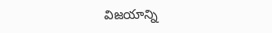విజయాన్ని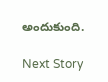అందుకుంది.

Next Story